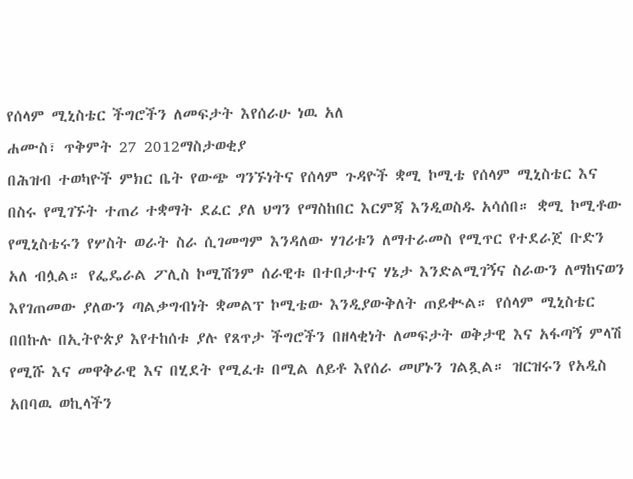የሰላም ሚኒስቴር ችግሮችን ለመፍታት እየሰራሁ ነዉ አለ
ሐሙስ፣ ጥቅምት 27 2012ማስታወቂያ
በሕዝብ ተወካዮች ምክር ቤት የውጭ ግንኙነትና የሰላም ጉዳዮች ቋሚ ኮሚቴ የሰላም ሚኒስቴር እና በስሩ የሚገኙት ተጠሪ ተቋማት ደፈር ያለ ህግን የማስከበር እርምጃ እንዲወስዱ አሳሰበ። ቋሚ ኮሚቶው የሚኒስቴሩን የሦስት ወራት ስራ ሲገመግም እንዳለው ሃገሪቱን ለማተራመስ የሚጥር የተደራጀ ቡድን አለ ብሏል። የፌዴራል ፖሊስ ኮሚሽንም ሰራዊቱ በተበታተና ሃኔታ እንድልሚገኝና ስራውን ለማከናወን እየገጠመው ያለውን ጣልቃግብነት ቋመልፕ ኮሚቴው እንዲያውቅለት ጠይቊል። የሰላም ሚኒስቴር በበኩሉ በኢትዮጵያ እየተከሰቱ ያሉ የጸጥታ ችግሮችን በዘላቂነት ለመፍታት ወቅታዊ እና አፋጣኝ ምላሽ የሚሹ እና መዋቅራዊ እና በሂደት የሚፈቱ በሚል ለይቶ እየሰራ መሆኑን ገልጿል። ዝርዝሩን የአዲስ አበባዉ ወኪላችን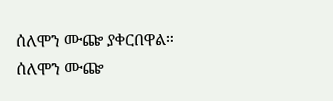ሰለሞን ሙጬ ያቀርበዋል።
ሰለሞን ሙጬ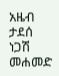አዜብ ታደሰ
ነጋሽ መሐመድ